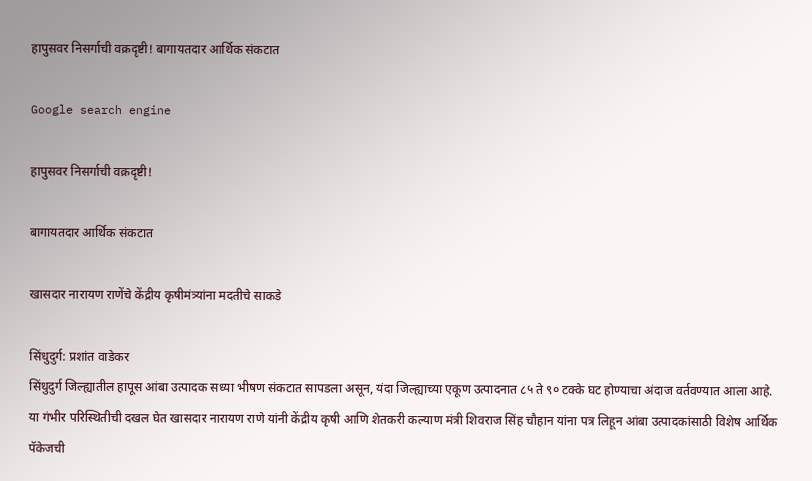हापुसवर निसर्गाची वक्रदृष्टी! बागायतदार आर्थिक संकटात

Google search engine

हापुसवर निसर्गाची वक्रदृष्टी!

बागायतदार आर्थिक संकटात

खासदार नारायण राणेंचे केंद्रीय कृषीमंत्र्यांना मदतीचे साकडे

सिंधुदुर्ग: प्रशांत वाडेकर
सिंधुदुर्ग जिल्ह्यातील हापूस आंबा उत्पादक सध्या भीषण संकटात सापडला असून, यंदा जिल्ह्याच्या एकूण उत्पादनात ८५ ते ९० टक्के घट होण्याचा अंदाज वर्तवण्यात आला आहे. या गंभीर परिस्थितीची दखल घेत खासदार नारायण राणे यांनी केंद्रीय कृषी आणि शेतकरी कल्याण मंत्री शिवराज सिंह चौहान यांना पत्र लिहून आंबा उत्पादकांसाठी विशेष आर्थिक पॅकेजची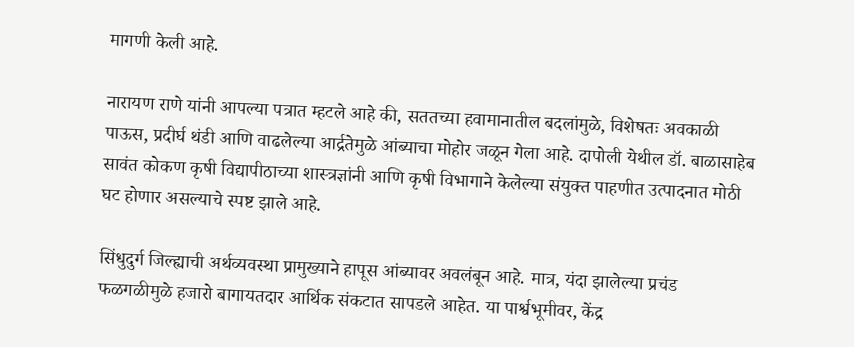मागणी केली आहे.

नारायण राणे यांनी आपल्या पत्रात म्हटले आहे की, सततच्या हवामानातील बदलांमुळे, विशेषतः अवकाळी पाऊस, प्रदीर्घ थंडी आणि वाढलेल्या आर्द्रतेमुळे आंब्याचा मोहोर जळून गेला आहे. दापोली येथील डॉ. बाळासाहेब सावंत कोकण कृषी विद्यापीठाच्या शास्त्रज्ञांनी आणि कृषी विभागाने केलेल्या संयुक्त पाहणीत उत्पादनात मोठी घट होणार असल्याचे स्पष्ट झाले आहे.

सिंधुदुर्ग जिल्ह्याची अर्थव्यवस्था प्रामुख्याने हापूस आंब्यावर अवलंबून आहे. मात्र, यंदा झालेल्या प्रचंड फळगळीमुळे हजारो बागायतदार आर्थिक संकटात सापडले आहेत. या पार्श्वभूमीवर, केंद्र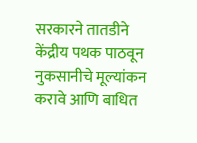सरकारने तातडीने केंद्रीय पथक पाठवून नुकसानीचे मूल्यांकन करावे आणि बाधित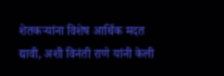शेतकऱ्यांना विशेष आर्थिक मदत द्यावी, अशी विनंती राणे यांनी केली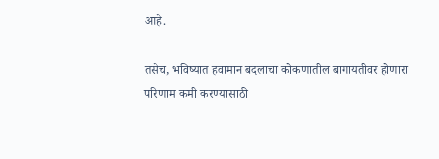आहे.

तसेच, भविष्यात हवामान बदलाचा कोकणातील बागायतीवर होणारा परिणाम कमी करण्यासाठी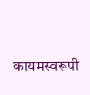कायमस्वरूपी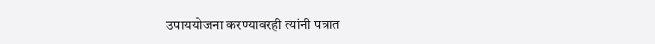उपाययोजना करण्यावरही त्यांनी पत्रात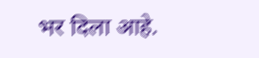भर दिला आहे.